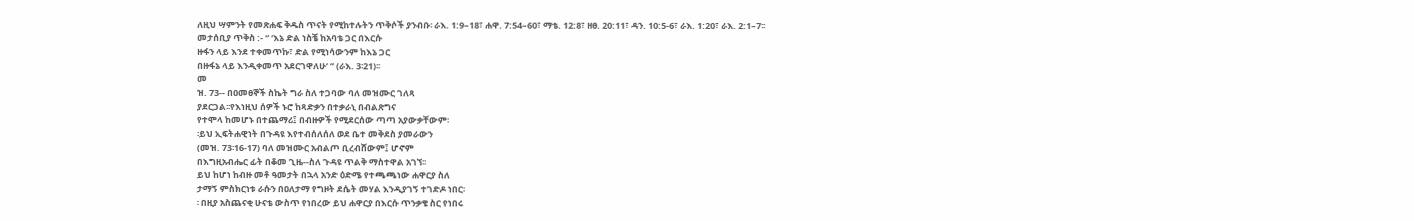ለዚህ ሣምንት የመጽሐፍ ቅዱስ ጥናት የሚከተሉትን ጥቅሶች ያንብቡ፡ ራእ. 1:9–18፣ ሐዋ. 7:54–60፣ ማቴ. 12:8፣ ዘፀ. 20:11፣ ዳን. 10:5-6፣ ራእ. 1:20፣ ራእ. 2:1–7፡፡
መታሰቢያ ጥቅስ :- “ ‘እኔ ድል ነስቼ ከአባቴ ጋር በእርሱ
ዙፋን ላይ እንደ ተቀመጥኩ፣ ድል የሚነሳውንም ከእኔ ጋር
በዙፋኔ ላይ እንዲቀመጥ አደርገዋለሁ’ ” (ራእ. 3፡21)፡፡
መ
ዝ. 73-- በዐመፀኞች ስኬት ግራ ስለ ተጋባው ባለ መዝሙር ገለጻ
ያደርጋል፡፡የእነዚህ ሰዎች ኑሮ ከጻድቃን በተቃራኒ በብልጽግና
የተሞላ ከመሆኑ በተጨማሪ፤ በብዙዎች የሚደርሰው ጣጣ አያውቃቸውም፡
፡ይህ ኢፍትሐዊነት በጉዳዩ እየተብሰለሰለ ወደ ቤተ መቅደስ ያመራውን
(መዝ. 73፡16-17) ባለ መዝሙር አብልጦ ቢረብሸውም፤ ሆኖም
በእግዚአብሔር ፊት በቆመ ጊዜ--ስለ ጉዳዩ ጥልቅ ማስተዋል አገኘ፡፡
ይህ ከሆነ ከብዙ መቶ ዓመታት በኋላ አንድ ዕድሜ የተጫጫነው ሐዋርያ ስለ
ታማኝ ምስክርነቱ ራሱን በዐለታማ የግዞት ደሴት መሃል እንዲያገኝ ተገድዶ ነበር፡
፡ በዚያ አስጨናቂ ሁናቴ ውስጥ የነበረው ይህ ሐዋርያ በእርሱ ጥንቃቄ ስር የነበሩ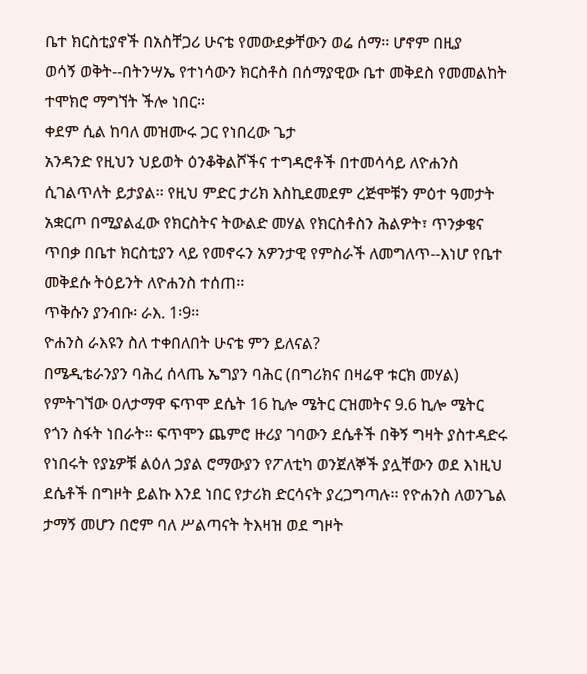ቤተ ክርስቲያኖች በአስቸጋሪ ሁናቴ የመውደቃቸውን ወሬ ሰማ፡፡ ሆኖም በዚያ
ወሳኝ ወቅት--በትንሣኤ የተነሳውን ክርስቶስ በሰማያዊው ቤተ መቅደስ የመመልከት
ተሞክሮ ማግኘት ችሎ ነበር፡፡
ቀደም ሲል ከባለ መዝሙሩ ጋር የነበረው ጌታ
አንዳንድ የዚህን ህይወት ዕንቆቅልሾችና ተግዳሮቶች በተመሳሳይ ለዮሐንስ
ሲገልጥለት ይታያል፡፡ የዚህ ምድር ታሪክ እስኪደመደም ረጅሞቹን ምዕተ ዓመታት
አቋርጦ በሚያልፈው የክርስትና ትውልድ መሃል የክርስቶስን ሕልዎት፣ ጥንቃቄና
ጥበቃ በቤተ ክርስቲያን ላይ የመኖሩን አዎንታዊ የምስራች ለመግለጥ--እነሆ የቤተ
መቅደሱ ትዕይንት ለዮሐንስ ተሰጠ፡፡
ጥቅሱን ያንብቡ፡ ራእ. 1፡9፡፡
ዮሐንስ ራእዩን ስለ ተቀበለበት ሁናቴ ምን ይለናል?
በሜዲቴራንያን ባሕረ ሰላጤ ኤግያን ባሕር (በግሪክና በዛሬዋ ቱርክ መሃል)
የምትገኘው ዐለታማዋ ፍጥሞ ደሴት 16 ኪሎ ሜትር ርዝመትና 9.6 ኪሎ ሜትር
የጎን ስፋት ነበራት፡፡ ፍጥሞን ጨምሮ ዙሪያ ገባውን ደሴቶች በቅኝ ግዛት ያስተዳድሩ
የነበሩት የያኔዎቹ ልዕለ ኃያል ሮማውያን የፖለቲካ ወንጀለኞች ያሏቸውን ወደ እነዚህ
ደሴቶች በግዞት ይልኩ እንደ ነበር የታሪክ ድርሳናት ያረጋግጣሉ፡፡ የዮሐንስ ለወንጌል
ታማኝ መሆን በሮም ባለ ሥልጣናት ትእዛዝ ወደ ግዞት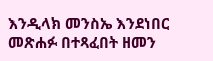እንዲላክ መንስኤ እንደነበር
መጽሐፉ በተጻፈበት ዘመን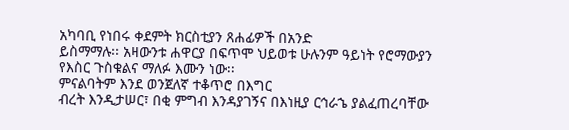አካባቢ የነበሩ ቀደምት ክርስቲያን ጸሐፊዎች በአንድ
ይስማማሉ፡፡ አዛውንቱ ሐዋርያ በፍጥሞ ህይወቱ ሁሉንም ዓይነት የሮማውያን
የእስር ጉስቁልና ማለፉ እሙን ነው፡፡
ምናልባትም እንደ ወንጀለኛ ተቆጥሮ በእግር
ብረት እንዲታሠር፣ በቂ ምግብ እንዳያገኝና በእነዚያ ርኅራኄ ያልፈጠረባቸው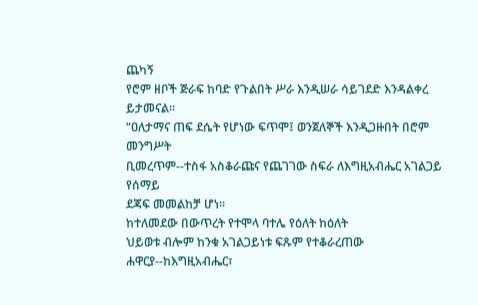ጨካኝ
የሮም ዘቦች ጅራፍ ከባድ የጉልበት ሥራ እንዲሠራ ሳይገደድ እንዳልቀረ ይታመናል፡፡
“ዐለታማና ጠፍ ደሴት የሆነው ፍጥሞ፤ ወንጀለኞች እንዲጋዙበት በሮም መንግሥት
ቢመረጥም--ተስፋ አስቆራጩና የጨገገው ስፍራ ለእግዚአብሔር አገልጋይ የሰማይ
ደጃፍ መመልከቻ ሆነ፡፡
ከተለመደው በውጥረት የተሞላ ባተሌ የዕለት ከዕለት
ህይወቱ ብሎም ከንቁ አገልጋይነቱ ፍጹም የተቆራረጠው ሐዋርያ--ከእግዚአብሔር፣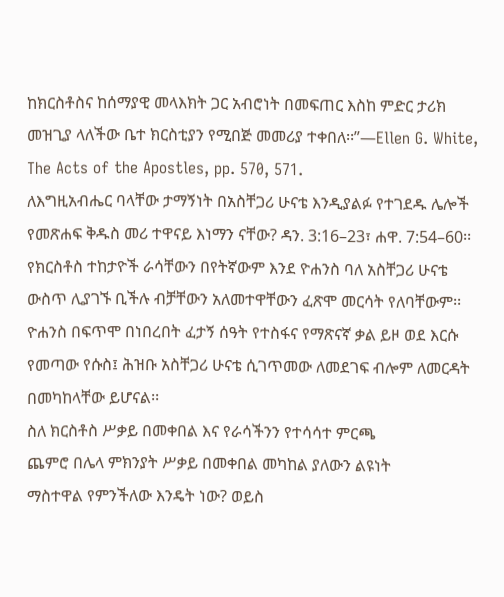ከክርስቶስና ከሰማያዊ መላእክት ጋር አብሮነት በመፍጠር እስከ ምድር ታሪክ
መዝጊያ ላለችው ቤተ ክርስቲያን የሚበጅ መመሪያ ተቀበለ፡፡”—Ellen G. White,
The Acts of the Apostles, pp. 570, 571.
ለእግዚአብሔር ባላቸው ታማኝነት በአስቸጋሪ ሁናቴ እንዲያልፉ የተገደዱ ሌሎች
የመጽሐፍ ቅዱስ መሪ ተዋናይ እነማን ናቸው? ዳን. 3:16–23፣ ሐዋ. 7:54–60፡፡
የክርስቶስ ተከታዮች ራሳቸውን በየትኛውም እንደ ዮሐንስ ባለ አስቸጋሪ ሁናቴ
ውስጥ ሊያገኙ ቢችሉ ብቻቸውን አለመተዋቸውን ፈጽሞ መርሳት የለባቸውም፡፡
ዮሐንስ በፍጥሞ በነበረበት ፈታኝ ሰዓት የተስፋና የማጽናኛ ቃል ይዞ ወደ እርሱ
የመጣው የሱስ፤ ሕዝቡ አስቸጋሪ ሁናቴ ሲገጥመው ለመደገፍ ብሎም ለመርዳት
በመካከላቸው ይሆናል፡፡
ስለ ክርስቶስ ሥቃይ በመቀበል እና የራሳችንን የተሳሳተ ምርጫ
ጨምሮ በሌላ ምክንያት ሥቃይ በመቀበል መካከል ያለውን ልዩነት
ማስተዋል የምንችለው እንዴት ነው? ወይስ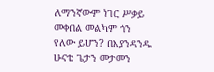ለማንኛውም ነገር ሥቃይ
መቀበል መልካም ጎን የለው ይሆን? በእያንዳንዱ ሁናቴ ጌታን መታመን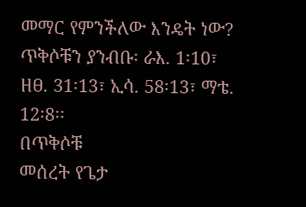መማር የምንችለው እንዴት ነው?
ጥቅሶቹን ያንብቡ፡ ራእ. 1፡10፣ ዘፀ. 31፡13፣ ኢሳ. 58፡13፣ ማቴ. 12፡8፡፡
በጥቅሶቹ
መሰረት የጌታ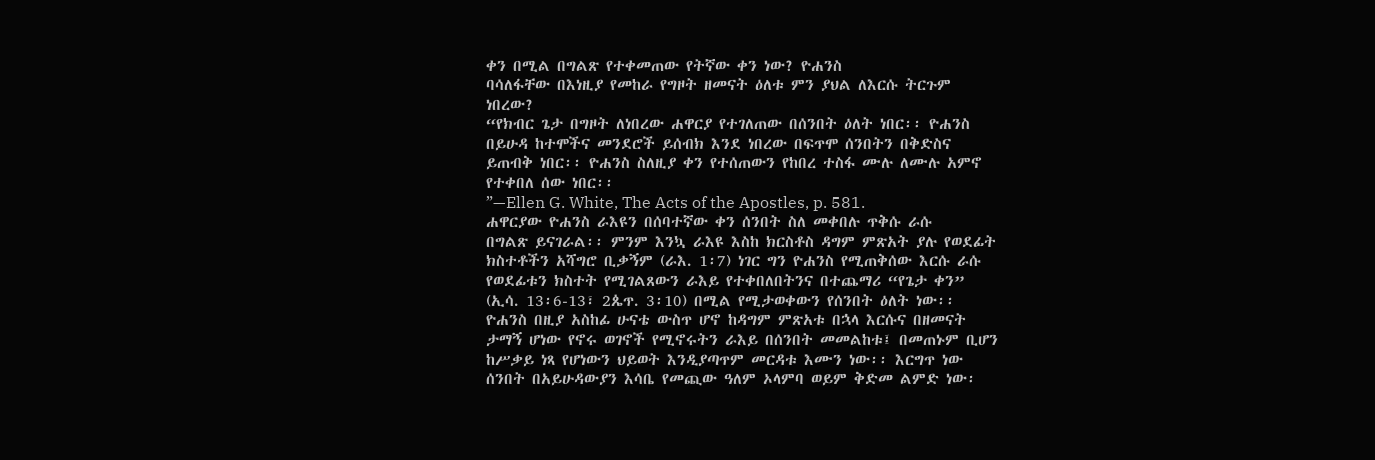ቀን በሚል በግልጽ የተቀመጠው የትኛው ቀን ነው? ዮሐንስ
ባሳለፋቸው በእነዚያ የመከራ የግዞት ዘመናት ዕለቱ ምን ያህል ለእርሱ ትርጉም
ነበረው?
“የክብር ጌታ በግዞት ለነበረው ሐዋርያ የተገለጠው በሰንበት ዕለት ነበር፡፡ ዮሐንስ
በይሁዳ ከተሞችና መንደሮች ይሰብክ እንደ ነበረው በፍጥሞ ሰንበትን በቅድስና
ይጠብቅ ነበር፡፡ ዮሐንስ ስለዚያ ቀን የተሰጠውን የከበረ ተስፋ ሙሉ ለሙሉ አምኖ
የተቀበለ ሰው ነበር፡፡
”—Ellen G. White, The Acts of the Apostles, p. 581.
ሐዋርያው ዮሐንስ ራእዩን በሰባተኛው ቀን ሰንበት ስለ መቀበሉ ጥቅሱ ራሱ
በግልጽ ይናገራል፡፡ ምንም እንኳ ራእዩ እስከ ክርስቶስ ዳግም ምጽአት ያሉ የወደፊት
ክስተቶችን አሻግሮ ቢቃኝም (ራእ. 1፡7) ነገር ግን ዮሐንስ የሚጠቅሰው እርሱ ራሱ
የወደፊቱን ክስተት የሚገልጸውን ራእይ የተቀበለበትንና በተጨማሪ “የጌታ ቀን”
(ኢሳ. 13፡6-13፣ 2ጴጥ. 3፡10) በሚል የሚታወቀውን የሰንበት ዕለት ነው፡፡
ዮሐንስ በዚያ አስከፊ ሁናቴ ውስጥ ሆኖ ከዳግም ምጽአቱ በኋላ እርሱና በዘመናት
ታማኝ ሆነው የኖሩ ወገኖች የሚኖሩትን ራእይ በሰንበት መመልከቱ፤ በመጠኑም ቢሆን
ከሥቃይ ነጻ የሆነውን ህይወት እንዲያጣጥም መርዳቱ እሙን ነው፡፡ እርግጥ ነው
ሰንበት በአይሁዳውያን እሳቤ የመጪው ዓለም ኦላምባ ወይም ቅድመ ልምድ ነው፡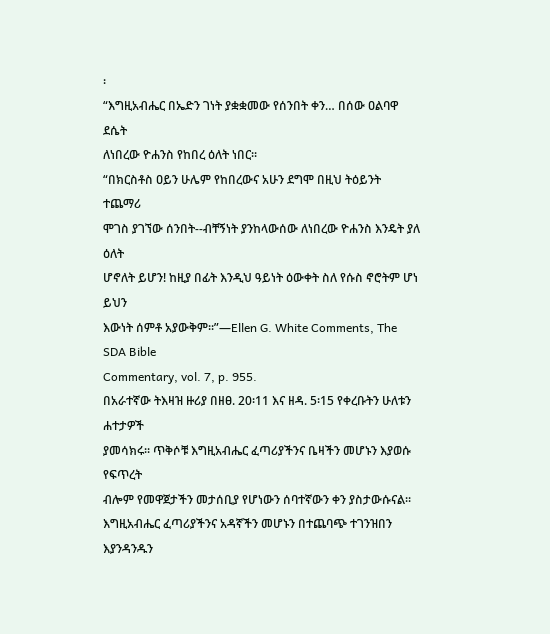፡
“እግዚአብሔር በኤድን ገነት ያቋቋመው የሰንበት ቀን… በሰው ዐልባዋ ደሴት
ለነበረው ዮሐንስ የከበረ ዕለት ነበር፡፡
“በክርስቶስ ዐይን ሁሌም የከበረውና አሁን ደግሞ በዚህ ትዕይንት ተጨማሪ
ሞገስ ያገኘው ሰንበት--ብቸኝነት ያንከላውሰው ለነበረው ዮሐንስ እንዴት ያለ ዕለት
ሆኖለት ይሆን! ከዚያ በፊት እንዲህ ዓይነት ዕውቀት ስለ የሱስ ኖሮትም ሆነ ይህን
እውነት ሰምቶ አያውቅም፡፡”—Ellen G. White Comments, The SDA Bible
Commentary, vol. 7, p. 955.
በአራተኛው ትእዛዝ ዙሪያ በዘፀ. 20፡11 እና ዘዳ. 5፡15 የቀረቡትን ሁለቱን ሐተታዎች
ያመሳክሩ፡፡ ጥቅሶቹ እግዚአብሔር ፈጣሪያችንና ቤዛችን መሆኑን እያወሱ የፍጥረት
ብሎም የመዋጀታችን መታሰቢያ የሆነውን ሰባተኛውን ቀን ያስታውሱናል፡፡
እግዚአብሔር ፈጣሪያችንና አዳኛችን መሆኑን በተጨባጭ ተገንዝበን
እያንዳንዱን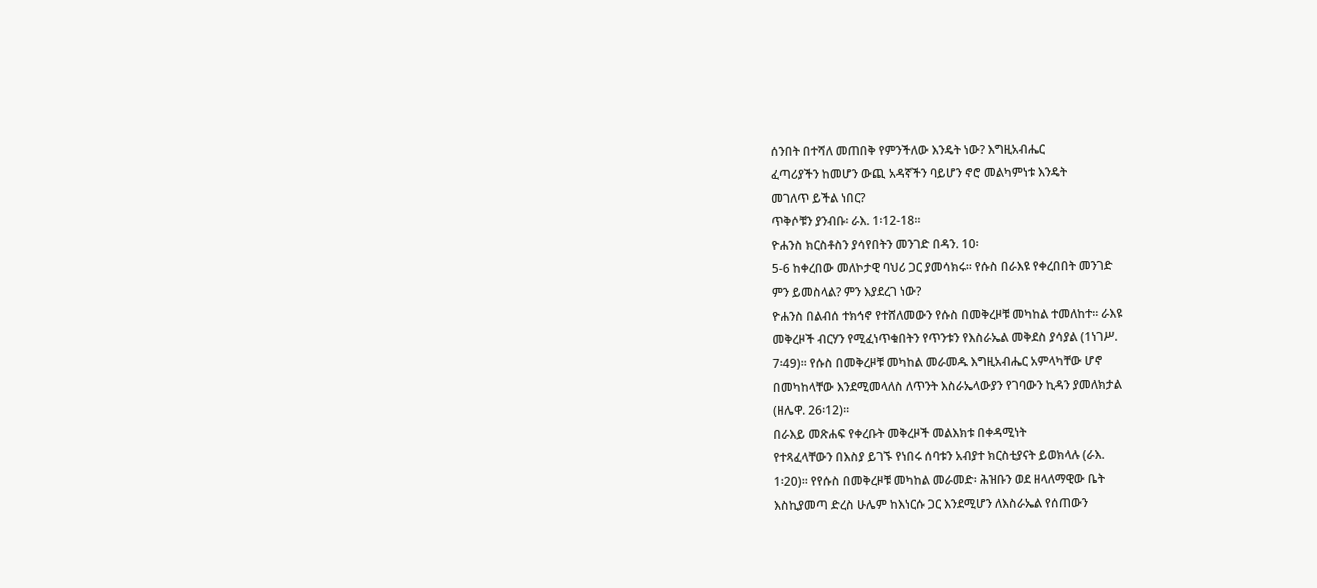ሰንበት በተሻለ መጠበቅ የምንችለው እንዴት ነው? እግዚአብሔር
ፈጣሪያችን ከመሆን ውጪ አዳኛችን ባይሆን ኖሮ መልካምነቱ እንዴት
መገለጥ ይችል ነበር?
ጥቅሶቹን ያንብቡ፡ ራእ. 1፡12-18፡፡
ዮሐንስ ክርስቶስን ያሳየበትን መንገድ በዳን. 10፡
5-6 ከቀረበው መለኮታዊ ባህሪ ጋር ያመሳክሩ፡፡ የሱስ በራእዩ የቀረበበት መንገድ
ምን ይመስላል? ምን እያደረገ ነው?
ዮሐንስ በልብሰ ተክኅኖ የተሸለመውን የሱስ በመቅረዞቹ መካከል ተመለከተ፡፡ ራእዩ
መቅረዞች ብርሃን የሚፈነጥቁበትን የጥንቱን የእስራኤል መቅደስ ያሳያል (1ነገሥ.
7፡49)፡፡ የሱስ በመቅረዞቹ መካከል መራመዱ እግዚአብሔር አምላካቸው ሆኖ
በመካከላቸው እንደሚመላለስ ለጥንት እስራኤላውያን የገባውን ኪዳን ያመለክታል
(ዘሌዋ. 26፡12)፡፡
በራእይ መጽሐፍ የቀረቡት መቅረዞች መልእክቱ በቀዳሚነት
የተጻፈላቸውን በእስያ ይገኙ የነበሩ ሰባቱን አብያተ ክርስቲያናት ይወክላሉ (ራእ.
1፡20)፡፡ የየሱስ በመቅረዞቹ መካከል መራመድ፡ ሕዝቡን ወደ ዘላለማዊው ቤት
እስኪያመጣ ድረስ ሁሌም ከእነርሱ ጋር እንደሚሆን ለእስራኤል የሰጠውን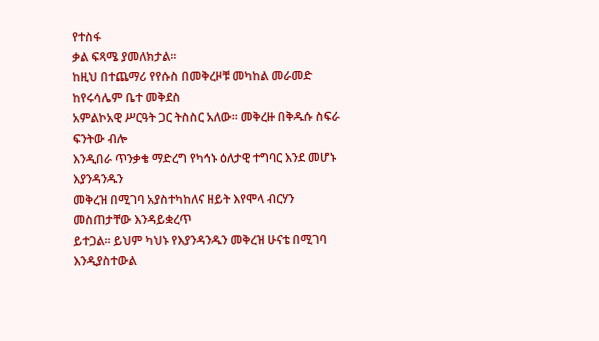የተስፋ
ቃል ፍጻሜ ያመለክታል፡፡
ከዚህ በተጨማሪ የየሱስ በመቅረዞቹ መካከል መራመድ ከየሩሳሌም ቤተ መቅደስ
አምልኮአዊ ሥርዓት ጋር ትስስር አለው፡፡ መቅረዙ በቅዱሱ ስፍራ ፍንትው ብሎ
እንዲበራ ጥንቃቄ ማድረግ የካኅኑ ዕለታዊ ተግባር እንደ መሆኑ እያንዳንዱን
መቅረዝ በሚገባ አያስተካከለና ዘይት እየሞላ ብርሃን መስጠታቸው እንዳይቋረጥ
ይተጋል፡፡ ይህም ካህኑ የእያንዳንዱን መቅረዝ ሁናቴ በሚገባ እንዲያስተውል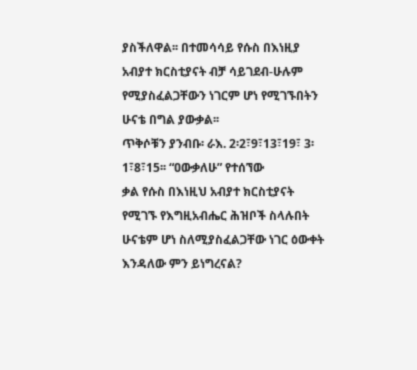ያስችለዋል፡፡ በተመሳሳይ የሱስ በእነዚያ አብያተ ክርስቲያናት ብቻ ሳይገደብ-ሁሉም የሚያስፈልጋቸውን ነገርም ሆነ የሚገኙበትን ሁናቴ በግል ያውቃል፡፡
ጥቅሶቹን ያንብቡ፡ ራእ. 2፡2፣9፣13፣19፣ 3፡1፣8፣15፡፡ “ዐውቃለሁ” የተሰኘው
ቃል የሱስ በእነዚህ አብያተ ክርስቲያናት የሚገኙ የእግዚአብሔር ሕዝቦች ስላሉበት
ሁናቴም ሆነ ስለሚያስፈልጋቸው ነገር ዕውቀት እንዳለው ምን ይነግረናል?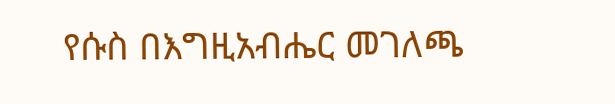የሱስ በእግዚአብሔር መገለጫ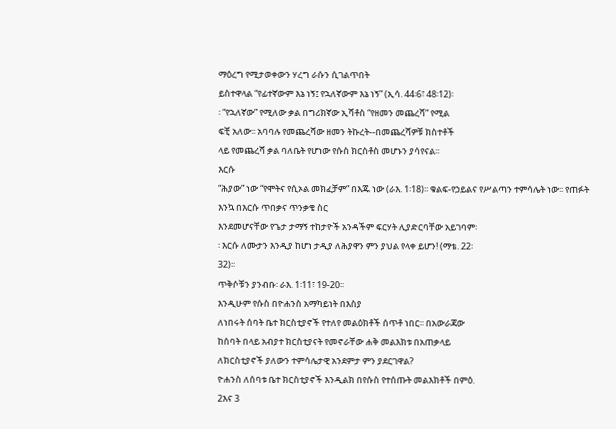ማዕረግ የሚታወቀውን ሃረግ ራሱን ሲገልጥበት
ይስተዋላል “የፊተኛውም እኔ ነኝ፤ የኋለኛውም እኔ ነኝ” (ኢሳ. 44፡6፣ 48፡12)፡
፡ “የኋለኛው” የሚለው ቃል በግሪክኛው ኢሻቶስ “የዘመን መጨረሻ” የሚል
ፍቺ አለው፡፡ አባባሉ የመጨረሻው ዘመን ትኩረት--በመጨረሻዎቹ ክስተቶች
ላይ የመጨረሻ ቃል ባለቤት የሆነው የሱስ ክርስቶስ መሆኑን ያሳየናል፡፡
እርሱ
“ሕያው” ነው “የሞትና የሲኦል መክፈቻም” በእጁ ነው (ራእ. 1፡18)፡፡ ቁልፍ-የኃይልና የሥልጣን ተምሳሌት ነው፡፡ የጠፉት እንኳ በእርሱ ጥበቃና ጥንቃቄ ስር
እንደመሆናቸው የጌታ ታማኝ ተከታዮች አንዳችም ፍርሃት ሊያድርባቸው አይገባም፡
፡ እርሱ ለሙታን እንዲያ ከሆነ ታዲያ ለሕያዋን ምን ያህል የላቀ ይሆን! (ማቴ. 22፡
32)፡፡
ጥቅሶቹን ያንብቡ፡ ራእ. 1፡11፣ 19-20፡፡
እንዲሁም የሱስ በዮሐንስ አማካይነት በእስያ
ለነበሩት ሰባት ቤተ ክርስቲያኖች የተለየ መልዕክቶች ሰጥቶ ነበር፡፡ በአውራጃው
ከሰባት በላይ አብያተ ክርስቲያናት የመኖራቸው ሐቅ መልእክቱ በአጠቃላይ
ለክርስቲያኖች ያለውን ተምሳሌታዊ አንደምታ ምን ያደርገዋል?
ዮሐንስ ለሰባቱ ቤተ ክርስቲያኖች እንዲልክ በየሱስ የተሰጡት መልእክቶች በምዕ.
2እና 3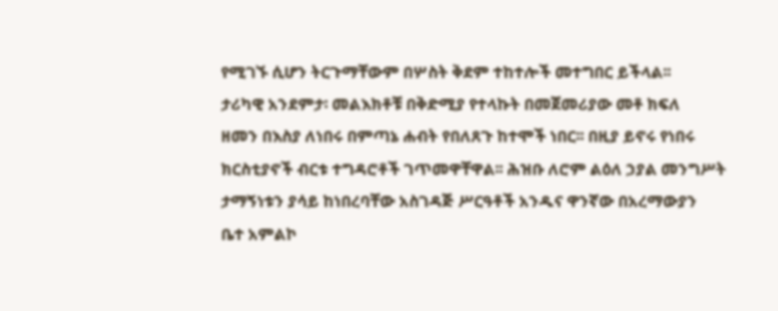የሚገኙ ሲሆን ትርጉማቸውም በሦስት ቅደም ተከተሎች መተግበር ይችላል፡፡
ታሪካዊ አንደምታ፡ መልእክቶቹ በቅድሚያ የተላኩት በመጀመሪያው መቶ ክፍለ
ዘመን በእስያ ለነበሩ በምጣኔ ሐብት የበለጸጉ ከተሞች ነበር፡፡ በዚያ ይኖሩ የነበሩ
ክርስቲያኖች ብርቱ ተግዳሮቶች ገጥመዋቸዋል፡፡ ሕዝቡ ለሮም ልዕለ ኃያል መንግሥት
ታማኝነቱን ያሳይ ከነበረባቸው አስገዳጅ ሥርዓቶች አንዱና ዋንኛው በአረማውያን
ቤተ አምልኮ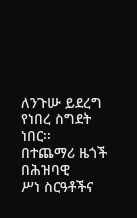ለንጉሡ ይደረግ የነበረ ስግደት ነበር፡፡
በተጨማሪ ዜጎች በሕዝባዊ
ሥነ ስርዓቶችና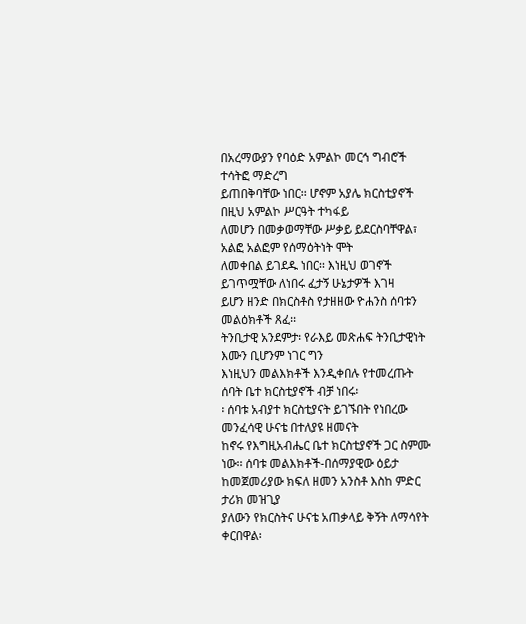በአረማውያን የባዕድ አምልኮ መርኅ ግብሮች ተሳትፎ ማድረግ
ይጠበቅባቸው ነበር፡፡ ሆኖም አያሌ ክርስቲያኖች በዚህ አምልኮ ሥርዓት ተካፋይ
ለመሆን በመቃወማቸው ሥቃይ ይደርስባቸዋል፣ አልፎ አልፎም የሰማዕትነት ሞት
ለመቀበል ይገደዱ ነበር፡፡ እነዚህ ወገኖች ይገጥሟቸው ለነበሩ ፈታኝ ሁኔታዎች እገዛ
ይሆን ዘንድ በክርስቶስ የታዘዘው ዮሐንስ ሰባቱን መልዕክቶች ጸፈ፡፡
ትንቢታዊ አንደምታ፡ የራእይ መጽሐፍ ትንቢታዊነት እሙን ቢሆንም ነገር ግን
እነዚህን መልእክቶች እንዲቀበሉ የተመረጡት ሰባት ቤተ ክርስቲያኖች ብቻ ነበሩ፡
፡ ሰባቱ አብያተ ክርስቲያናት ይገኙበት የነበረው መንፈሳዊ ሁናቴ በተለያዩ ዘመናት
ከኖሩ የእግዚአብሔር ቤተ ክርስቲያኖች ጋር ስምሙ ነው፡፡ ሰባቱ መልእክቶች-በሰማያዊው ዕይታ ከመጀመሪያው ክፍለ ዘመን አንስቶ እስከ ምድር ታሪክ መዝጊያ
ያለውን የክርስትና ሁናቴ አጠቃላይ ቅኝት ለማሳየት ቀርበዋል፡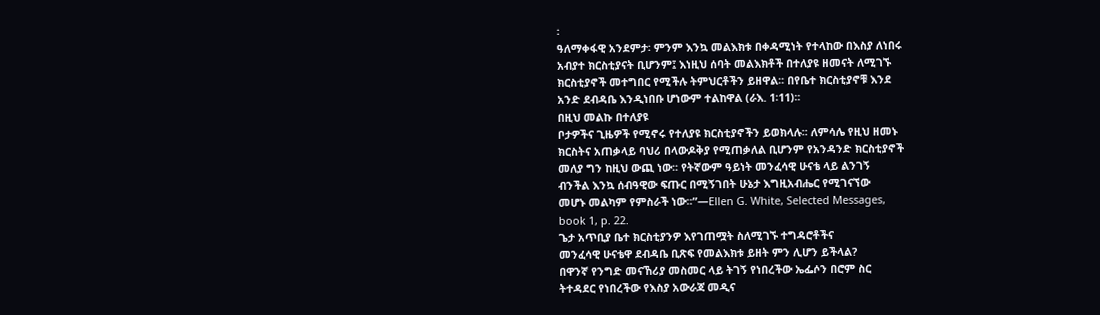፡
ዓለማቀፋዊ አንደምታ፡ ምንም እንኳ መልእክቱ በቀዳሚነት የተላከው በእስያ ለነበሩ
አብያተ ክርስቲያናት ቢሆንም፤ እነዚህ ሰባት መልእክቶች በተለያዩ ዘመናት ለሚገኙ
ክርስቲያኖች መተግበር የሚችሉ ትምህርቶችን ይዘዋል፡፡ በየቤተ ክርስቲያኖቹ እንደ
አንድ ደብዳቤ እንዲነበቡ ሆነውም ተልከዋል (ራእ. 1፡11)፡፡
በዚህ መልኩ በተለያዩ
ቦታዎችና ጊዜዎች የሚኖሩ የተለያዩ ክርስቲያኖችን ይወክላሉ፡፡ ለምሳሌ የዚህ ዘመኑ
ክርስትና አጠቃላይ ባህሪ በላውዶቅያ የሚጠቃለል ቢሆንም የአንዳንድ ክርስቲያኖች
መለያ ግን ከዚህ ውጪ ነው፡፡ የትኛውም ዓይነት መንፈሳዊ ሁናቴ ላይ ልንገኝ
ብንችል እንኳ ሰብዓዊው ፍጡር በሚኝገበት ሁኔታ እግዚአብሔር የሚገናኘው
መሆኑ መልካም የምስራች ነው፡፡”—Ellen G. White, Selected Messages,
book 1, p. 22.
ጌታ አጥቢያ ቤተ ክርስቲያንዎ እየገጠሟት ስለሚገኙ ተግዳሮቶችና
መንፈሳዊ ሁናቴዋ ደብዳቤ ቢጽፍ የመልእክቱ ይዘት ምን ሊሆን ይችላል?
በዋንኛ የንግድ መናኸሪያ መስመር ላይ ትገኝ የነበረችው ኤፌሶን በሮም ስር
ትተዳደር የነበረችው የእስያ አውራጃ መዲና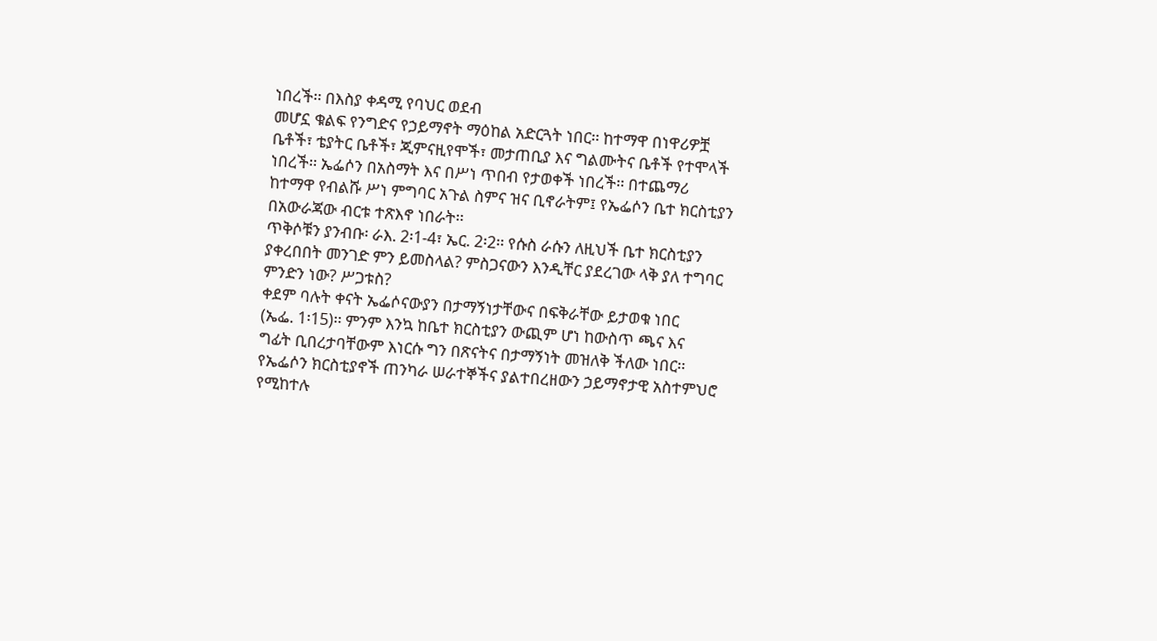ነበረች፡፡ በእስያ ቀዳሚ የባህር ወደብ
መሆኗ ቁልፍ የንግድና የኃይማኖት ማዕከል አድርጓት ነበር፡፡ ከተማዋ በነዋሪዎቿ
ቤቶች፣ ቴያትር ቤቶች፣ ጂምናዚየሞች፣ መታጠቢያ እና ግልሙትና ቤቶች የተሞላች
ነበረች፡፡ ኤፌሶን በአስማት እና በሥነ ጥበብ የታወቀች ነበረች፡፡ በተጨማሪ
ከተማዋ የብልሹ ሥነ ምግባር አጉል ስምና ዝና ቢኖራትም፤ የኤፌሶን ቤተ ክርስቲያን
በአውራጃው ብርቱ ተጽእኖ ነበራት፡፡
ጥቅሶቹን ያንብቡ፡ ራእ. 2፡1-4፣ ኤር. 2፡2፡፡ የሱስ ራሱን ለዚህች ቤተ ክርስቲያን
ያቀረበበት መንገድ ምን ይመስላል? ምስጋናውን እንዲቸር ያደረገው ላቅ ያለ ተግባር
ምንድን ነው? ሥጋቱስ?
ቀደም ባሉት ቀናት ኤፌሶናውያን በታማኝነታቸውና በፍቅራቸው ይታወቁ ነበር
(ኤፌ. 1፡15)፡፡ ምንም እንኳ ከቤተ ክርስቲያን ውጪም ሆነ ከውስጥ ጫና እና
ግፊት ቢበረታባቸውም እነርሱ ግን በጽናትና በታማኝነት መዝለቅ ችለው ነበር፡፡
የኤፌሶን ክርስቲያኖች ጠንካራ ሠራተኞችና ያልተበረዘውን ኃይማኖታዊ አስተምህሮ
የሚከተሉ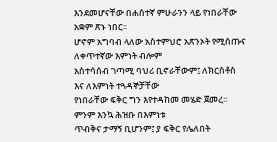እንደመሆናቸው በሐሰተኛ ምሁራንን ላይ የነበራቸው አቋም ጽኑ ነበር፡፡
ሆኖም አግባብ ላለው አስተምህሮ አጽንኦት የሚሰጡና ለቀጥተኛው እምነት ብሎም
አስተሳሰብ ገጣሚ ባህሪ ቢኖራቸውም፤ ለክርስቶስ እና ለእምነት ተጓዳኞቻቸው
የነበራቸው ፍቅር ግን እየተዳከመ መሄድ ጀመረ፡፡ ምንም እንኳ ሕዝቡ በእምነቱ
ጥብቅና ታማኝ ቢሆንም፤ ያ ፍቅር የሌለበት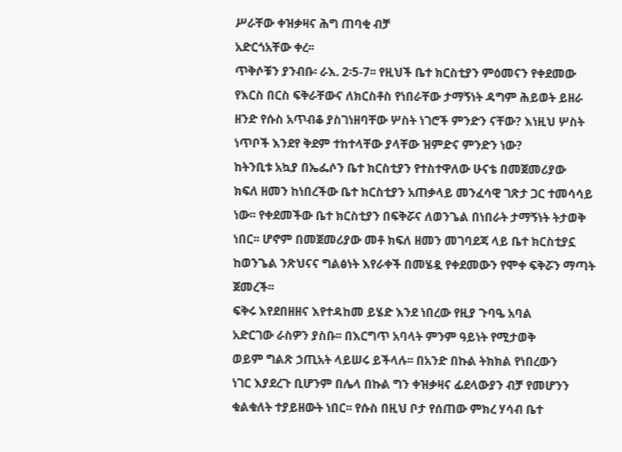ሥራቸው ቀዝቃዛና ሕግ ጠባቂ ብቻ
አድርጎአቸው ቀረ፡፡
ጥቅሶቹን ያንብቡ፡ ራእ. 2፡5-7፡፡ የዚህች ቤተ ክርስቲያን ምዕመናን የቀደመው
የእርስ በርስ ፍቅራቸውና ለክርስቶስ የነበራቸው ታማኝነት ዳግም ሕይወት ይዘራ
ዘንድ የሱስ አጥብቆ ያስገነዘባቸው ሦስት ነገሮች ምንድን ናቸው? እነዚህ ሦስት
ነጥቦች እንደየ ቅደም ተከተላቸው ያላቸው ዝምድና ምንድን ነው?
ከትንቢቱ አኳያ በኤፌሶን ቤተ ክርስቲያን የተስተዋለው ሁናቴ በመጀመሪያው
ክፍለ ዘመን ከነበረችው ቤተ ክርስቲያን አጠቃላይ መንፈሳዊ ገጽታ ጋር ተመሳሳይ
ነው፡፡ የቀደመችው ቤተ ክርስቲያን በፍቅሯና ለወንጌል በነበራት ታማኝነት ትታወቅ
ነበር፡፡ ሆኖም በመጀመሪያው መቶ ክፍለ ዘመን መገባደጃ ላይ ቤተ ክርስቲያኗ
ከወንጌል ንጽህናና ግልፅነት እየራቀች በመሄዷ የቀደመውን የሞቀ ፍቅሯን ማጣት
ጀመረች፡፡
ፍቅሩ እየደበዘዘና እየተዳከመ ይሄድ እንደ ነበረው የዚያ ጉባዔ አባል
አድርገው ራስዎን ያስቡ፡፡ በእርግጥ አባላት ምንም ዓይነት የሚታወቅ
ወይም ግልጽ ኃጢአት ላይሠሩ ይችላሉ፡፡ በአንድ በኩል ትክክል የነበረውን
ነገር እያደረጉ ቢሆንም በሌላ በኩል ግን ቀዝቃዛና ፊደላውያን ብቻ የመሆንን
ቁልቁለት ተያይዘውት ነበር፡፡ የሱስ በዚህ ቦታ የሰጠው ምክረ ሃሳብ ቤተ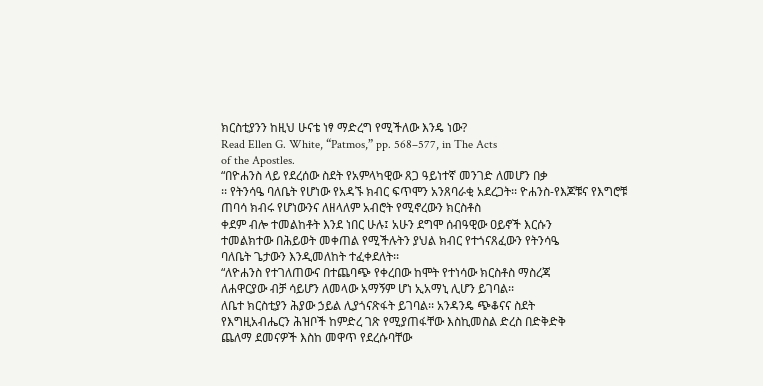ክርስቲያንን ከዚህ ሁናቴ ነፃ ማድረግ የሚችለው እንዴ ነው?
Read Ellen G. White, “Patmos,” pp. 568–577, in The Acts
of the Apostles.
“በዮሐንስ ላይ የደረሰው ስደት የአምላካዊው ጸጋ ዓይነተኛ መንገድ ለመሆን በቃ
፡፡ የትንሳዔ ባለቤት የሆነው የአዳኙ ክብር ፍጥሞን አንጸባራቂ አደረጋት፡፡ ዮሐንስ-የእጆቹና የእግሮቹ ጠባሳ ክብሩ የሆነውንና ለዘላለም አብሮት የሚኖረውን ክርስቶስ
ቀደም ብሎ ተመልከቶት እንደ ነበር ሁሉ፤ አሁን ደግሞ ሰብዓዊው ዐይኖች እርሱን
ተመልክተው በሕይወት መቀጠል የሚችሉትን ያህል ክብር የተጎናጸፈውን የትንሳዔ
ባለቤት ጌታውን እንዲመለከት ተፈቀደለት፡፡
“ለዮሐንስ የተገለጠውና በተጨባጭ የቀረበው ከሞት የተነሳው ክርስቶስ ማስረጃ
ለሐዋርያው ብቻ ሳይሆን ለመላው አማኝም ሆነ ኢአማኒ ሊሆን ይገባል፡፡
ለቤተ ክርስቲያን ሕያው ኃይል ሊያጎናጽፋት ይገባል፡፡ አንዳንዴ ጭቆናና ስደት
የእግዚአብሔርን ሕዝቦች ከምድረ ገጽ የሚያጠፋቸው እስኪመስል ድረስ በድቅድቅ
ጨለማ ደመናዎች እስከ መዋጥ የደረሱባቸው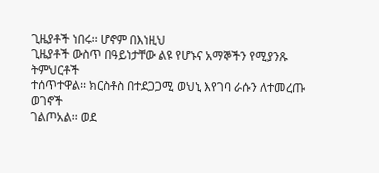ጊዜያቶች ነበሩ፡፡ ሆኖም በእነዚህ
ጊዜያቶች ውስጥ በዓይነታቸው ልዩ የሆኑና አማኞችን የሚያንጹ ትምህርቶች
ተሰጥተዋል፡፡ ክርስቶስ በተደጋጋሚ ወህኒ እየገባ ራሱን ለተመረጡ ወገኖች
ገልጦአል፡፡ ወደ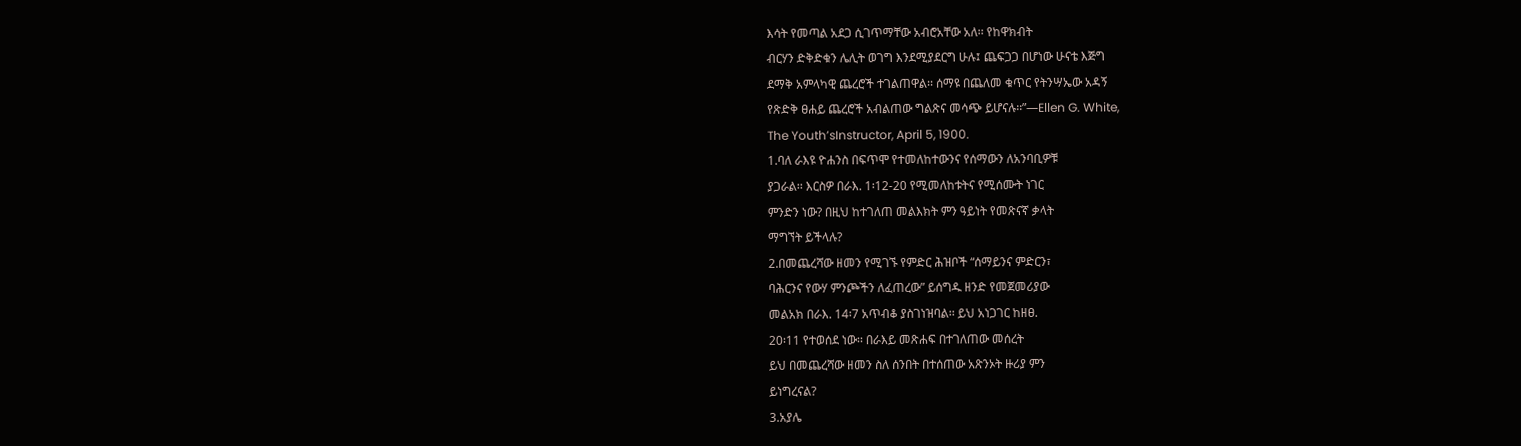እሳት የመጣል አደጋ ሲገጥማቸው አብሮአቸው አለ፡፡ የከዋክብት
ብርሃን ድቅድቁን ሌሊት ወገግ እንደሚያደርግ ሁሉ፤ ጨፍጋጋ በሆነው ሁናቴ እጅግ
ደማቅ አምላካዊ ጨረሮች ተገልጠዋል፡፡ ሰማዩ በጨለመ ቁጥር የትንሣኤው አዳኝ
የጽድቅ ፀሐይ ጨረሮች አብልጠው ግልጽና መሳጭ ይሆናሉ፡፡”—Ellen G. White,
The Youth’sInstructor, April 5, 1900.
1.ባለ ራእዩ ዮሐንስ በፍጥሞ የተመለከተውንና የሰማውን ለአንባቢዎቹ
ያጋራል፡፡ እርስዎ በራእ. 1፡12-20 የሚመለከቱትና የሚሰሙት ነገር
ምንድን ነው? በዚህ ከተገለጠ መልእክት ምን ዓይነት የመጽናኛ ቃላት
ማግኘት ይችላሉ?
2.በመጨረሻው ዘመን የሚገኙ የምድር ሕዝቦች “ሰማይንና ምድርን፣
ባሕርንና የውሃ ምንጮችን ለፈጠረው” ይሰግዱ ዘንድ የመጀመሪያው
መልአክ በራእ. 14፡7 አጥብቆ ያስገነዝባል፡፡ ይህ አነጋገር ከዘፀ.
20፡11 የተወሰደ ነው፡፡ በራእይ መጽሐፍ በተገለጠው መሰረት
ይህ በመጨረሻው ዘመን ስለ ሰንበት በተሰጠው አጽንኦት ዙሪያ ምን
ይነግረናል?
3.አያሌ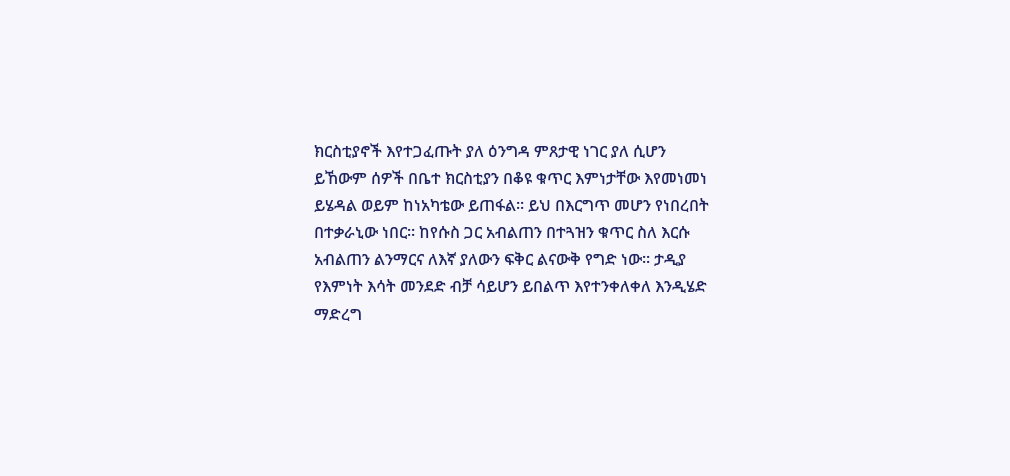ክርስቲያኖች እየተጋፈጡት ያለ ዕንግዳ ምጸታዊ ነገር ያለ ሲሆን
ይኸውም ሰዎች በቤተ ክርስቲያን በቆዩ ቁጥር እምነታቸው እየመነመነ
ይሄዳል ወይም ከነአካቴው ይጠፋል፡፡ ይህ በእርግጥ መሆን የነበረበት
በተቃራኒው ነበር፡፡ ከየሱስ ጋር አብልጠን በተጓዝን ቁጥር ስለ እርሱ
አብልጠን ልንማርና ለእኛ ያለውን ፍቅር ልናውቅ የግድ ነው፡፡ ታዲያ
የእምነት እሳት መንደድ ብቻ ሳይሆን ይበልጥ እየተንቀለቀለ እንዲሄድ
ማድረግ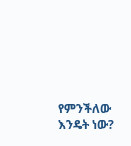የምንችለው እንዴት ነው?